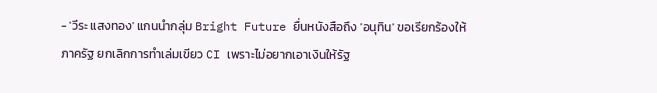- 'วีระ แสงทอง' แกนนำกลุ่ม Bright Future ยื่นหนังสือถึง 'อนุทิน' ขอเรียกร้องให้ภาครัฐ ยกเลิกการทำเล่มเขียว CI เพราะไม่อยากเอาเงินให้รัฐ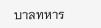บาลทหาร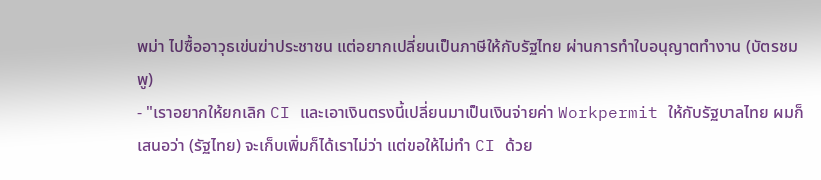พม่า ไปซื้ออาวุธเข่นฆ่าประชาชน แต่อยากเปลี่ยนเป็นภาษีให้กับรัฐไทย ผ่านการทำใบอนุญาตทำงาน (บัตรชมพู)
- "เราอยากให้ยกเลิก CI และเอาเงินตรงนี้เปลี่ยนมาเป็นเงินจ่ายค่า Workpermit ให้กับรัฐบาลไทย ผมก็เสนอว่า (รัฐไทย) จะเก็บเพิ่มก็ได้เราไม่ว่า แต่ขอให้ไม่ทำ CI ด้วย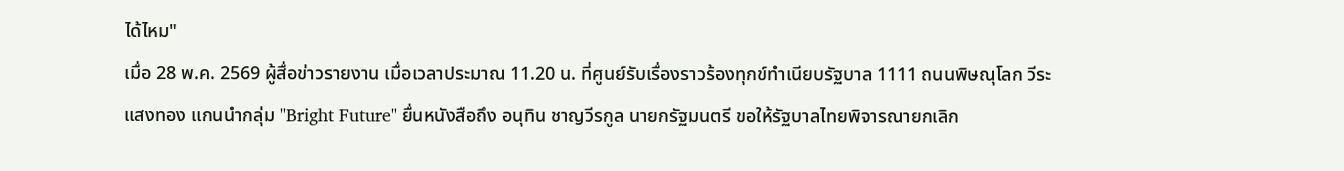ได้ไหม"
เมื่อ 28 พ.ค. 2569 ผู้สื่อข่าวรายงาน เมื่อเวลาประมาณ 11.20 น. ที่ศูนย์รับเรื่องราวร้องทุกข์ทำเนียบรัฐบาล 1111 ถนนพิษณุโลก วีระ แสงทอง แกนนำกลุ่ม "Bright Future" ยื่นหนังสือถึง อนุทิน ชาญวีรกูล นายกรัฐมนตรี ขอให้รัฐบาลไทยพิจารณายกเลิก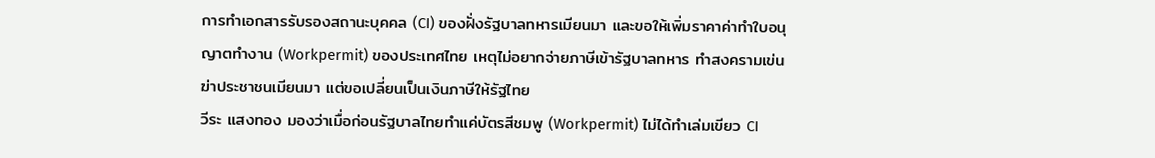การทำเอกสารรับรองสถานะบุคคล (CI) ของฝั่งรัฐบาลทหารเมียนมา และขอให้เพิ่มราคาค่าทำใบอนุญาตทำงาน (Workpermit) ของประเทศไทย เหตุไม่อยากจ่ายภาษีเข้ารัฐบาลทหาร ทำสงครามเข่นฆ่าประชาชนเมียนมา แต่ขอเปลี่ยนเป็นเงินภาษีให้รัฐไทย
วีระ แสงทอง มองว่าเมื่อก่อนรัฐบาลไทยทำแค่บัตรสีชมพู (Workpermit) ไม่ได้ทำเล่มเขียว CI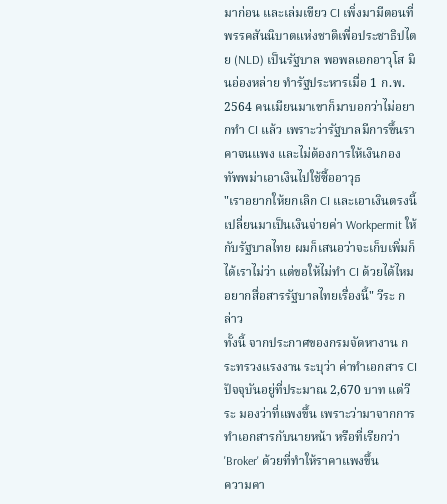มาก่อน และเล่มเขียว CI เพิ่งมามีตอนที่พรรคสันนิบาตแห่งชาติเพื่อประชาธิปไตย (NLD) เป็นรัฐบาล พอพลเอกอาวุโส มินอ่องหล่าย ทำรัฐประหารเมื่อ 1 ก.พ. 2564 คนเมียนมาเขาก็มาบอกว่าไม่อยากทำ CI แล้ว เพราะว่ารัฐบาลมีการขึ้นราคาจนแพง และไม่ต้องการให้เงินกองทัพพม่าเอาเงินไปใช้ซื้ออาวุธ
"เราอยากให้ยกเลิก CI และเอาเงินตรงนี้เปลี่ยนมาเป็นเงินจ่ายค่า Workpermit ให้กับรัฐบาลไทย ผมก็เสนอว่าจะเก็บเพิ่มก็ได้เราไม่ว่า แต่ขอให้ไม่ทำ CI ด้วยได้ไหม อยากสื่อสารรัฐบาลไทยเรื่องนี้" วีระ กล่าว
ทั้งนี้ จากประกาศของกรมจัดหางาน กระทรวงแรงงาน ระบุว่า ค่าทำเอกสาร CI ปัจจุบันอยู่ที่ประมาณ 2,670 บาท แต่วีระ มองว่าที่แพงขึ้น เพราะว่ามาจากการทำเอกสารกับนายหน้า หรือที่เรียกว่า 'Broker' ด้วยที่ทำให้ราคาแพงขึ้น
ความคา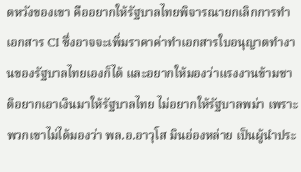ดหวังของเขา คืออยากให้รัฐบาลไทยพิจารณายกเลิกการทำเอกสาร CI ซึ่งอาจจะเพิ่มราคาค่าทำเอกสารใบอนุญาตทำงานของรัฐบาลไทยเองก็ได้ และอยากให้มองว่าแรงงานข้ามชาติอยากเอาเงินมาให้รัฐบาลไทย ไม่อยากให้รัฐบาลพม่า เพราะพวกเขาไม่ได้มองว่า พล.อ.อาวุโส มินอ่องหล่าย เป็นผู้นำประ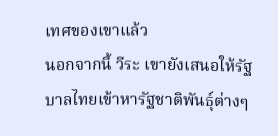เทศของเขาแล้ว
นอกจากนี้ วีระ เขายังเสนอให้รัฐบาลไทยเข้าหารัฐชาติพันธุ์ต่างๆ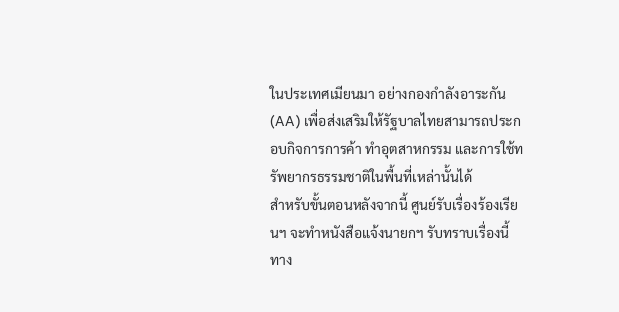ในประเทศเมียนมา อย่างกองกำลังอาระกัน (AA) เพื่อส่งเสริมให้รัฐบาลไทยสามารถประกอบกิจการการค้า ทำอุตสาหกรรม และการใช้ทรัพยากรธรรมชาติในพื้นที่เหล่านั้นได้
สำหรับขั้นตอนหลังจากนี้ ศูนย์รับเรื่องร้องเรียนฯ จะทำหนังสือแจ้งนายกฯ รับทราบเรื่องนี้ ทาง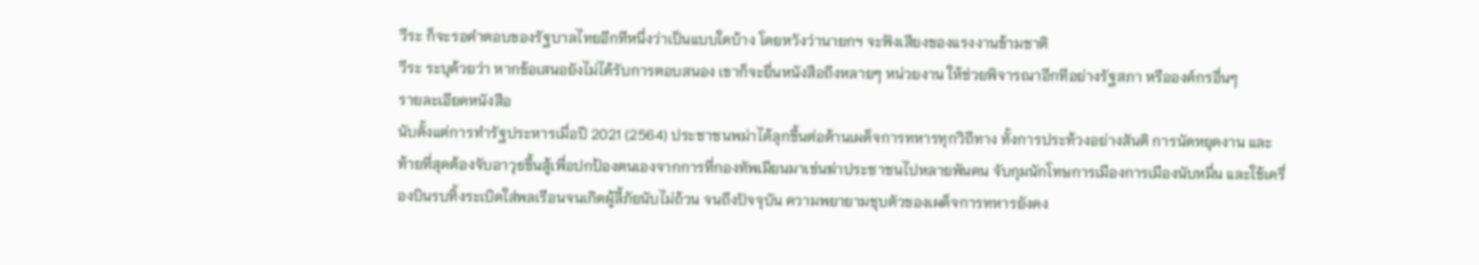วีระ ก็จะรอคำตอบของรัฐบาลไทยอีกทีหนึ่งว่าเป็นแบบใดบ้าง โดยหวังว่านายกฯ จะฟังเสียงของแรงงานข้ามชาติ
วีระ ระบุด้วยว่า หากข้อเสนอยังไม่ได้รับการตอบสนอง เขาก็จะยื่นหนังสือถึงหลายๆ หน่วยงาน ให้ช่วยพิจารณาอีกทีอย่างรัฐสภา หรือองค์กรอื่นๆ
รายละเอียดหนังสือ
นับตั้งแต่การทำรัฐประหารเมื่อปี 2021 (2564) ประชาชนพม่าได้ลุกขึ้นต่อต้านเผด็จการทหารทุกวิถีทาง ทั้งการประท้วงอย่างสันติ การนัดหยุดงาน และท้ายที่สุดต้องจับอาวุธขึ้นสู้เพื่อปกป้องตนเองจากการที่กองทัพเมียนมาเข่นฆ่าประชาชนไปหลายพันคน จับกุมนักโทษการเมืองการเมืองนับหมื่น และใช้เครื่องบินรบทิ้งระเบิดใส่พลเรือนจนเกิดผู้ลี้ภัยนับไม่ถ้วน จนถึงปัจจุบัน ความพยายามชุบตัวของเผด็จการทหารยังคง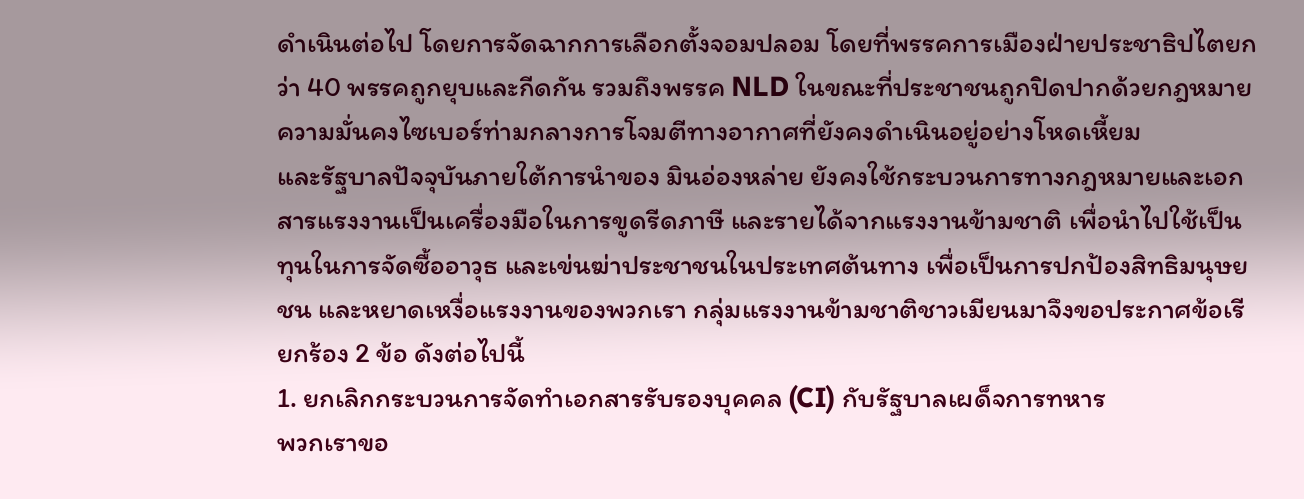ดำเนินต่อไป โดยการจัดฉากการเลือกตั้งจอมปลอม โดยที่พรรคการเมืองฝ่ายประชาธิปไตยกว่า 40 พรรคถูกยุบและกีดกัน รวมถึงพรรค NLD ในขณะที่ประชาชนถูกปิดปากด้วยกฎหมายความมั่นคงไซเบอร์ท่ามกลางการโจมตีทางอากาศที่ยังคงดำเนินอยู่อย่างโหดเหี้ยม
และรัฐบาลปัจจุบันภายใต้การนำของ มินอ่องหล่าย ยังคงใช้กระบวนการทางกฎหมายและเอกสารแรงงานเป็นเครื่องมือในการขูดรีดภาษี และรายได้จากแรงงานข้ามชาติ เพื่อนำไปใช้เป็นทุนในการจัดซื้ออาวุธ และเข่นฆ่าประชาชนในประเทศต้นทาง เพื่อเป็นการปกป้องสิทธิมนุษยชน และหยาดเหงื่อแรงงานของพวกเรา กลุ่มแรงงานข้ามชาติชาวเมียนมาจึงขอประกาศข้อเรียกร้อง 2 ข้อ ดังต่อไปนี้
1. ยกเลิกกระบวนการจัดทำเอกสารรับรองบุคคล (CI) กับรัฐบาลเผด็จการทหาร
พวกเราขอ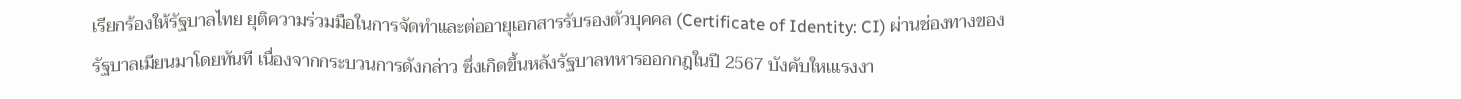เรียกร้องให้รัฐบาลไทย ยุติความร่วมมือในการจัดทำและต่ออายุเอกสารรับรองตัวบุคคล (Certificate of Identity: CI) ผ่านช่องทางของรัฐบาลเมียนมาโดยทันที เนื่องจากกระบวนการดังกล่าว ซึ่งเกิดขึ้นหลังรัฐบาลทหารออกกฎในปี 2567 บังคับใหเแรงงา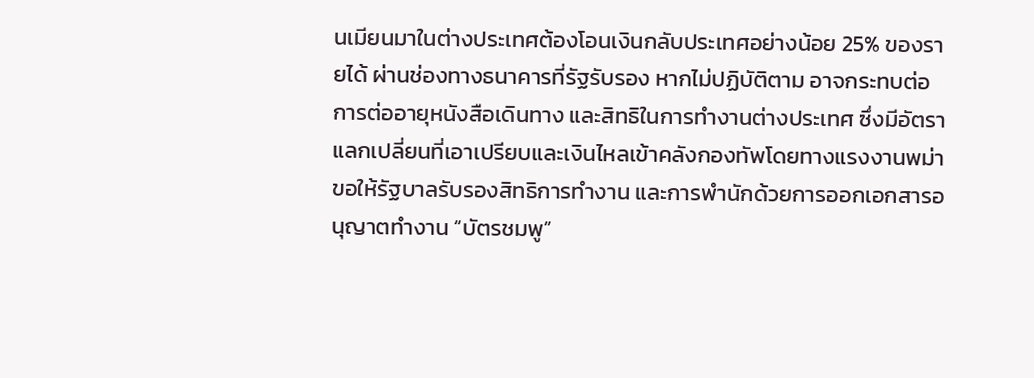นเมียนมาในต่างประเทศต้องโอนเงินกลับประเทศอย่างน้อย 25% ของรายได้ ผ่านช่องทางธนาคารที่รัฐรับรอง หากไม่ปฏิบัติตาม อาจกระทบต่อการต่ออายุหนังสือเดินทาง และสิทธิในการทำงานต่างประเทศ ซึ่งมีอัตราแลกเปลี่ยนที่เอาเปรียบและเงินไหลเข้าคลังกองทัพโดยทางแรงงานพม่าขอให้รัฐบาลรับรองสิทธิการทำงาน และการพำนักด้วยการออกเอกสารอนุญาตทำงาน “บัตรชมพู”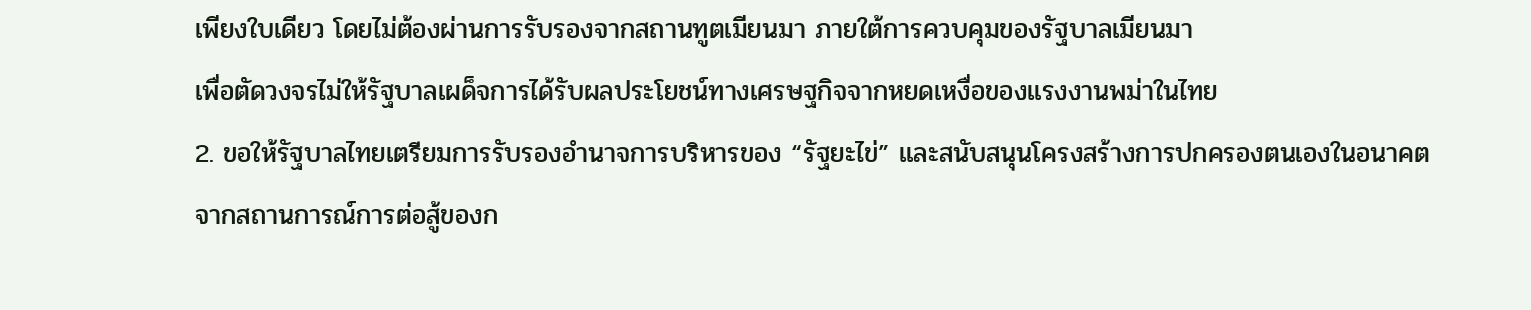เพียงใบเดียว โดยไม่ต้องผ่านการรับรองจากสถานทูตเมียนมา ภายใต้การควบคุมของรัฐบาลเมียนมา
เพื่อตัดวงจรไม่ให้รัฐบาลเผด็จการได้รับผลประโยชน์ทางเศรษฐกิจจากหยดเหงื่อของแรงงานพม่าในไทย
2. ขอให้รัฐบาลไทยเตรียมการรับรองอำนาจการบริหารของ “รัฐยะไข่” และสนับสนุนโครงสร้างการปกครองตนเองในอนาคต
จากสถานการณ์การต่อสู้ของก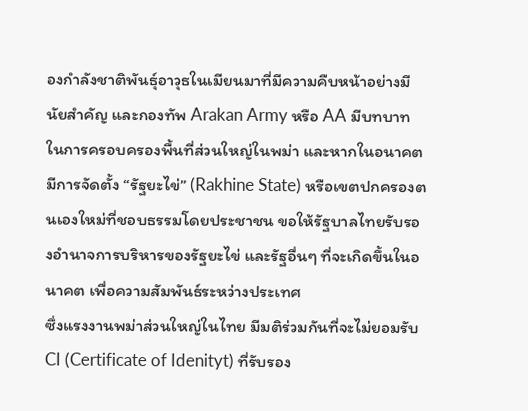องกำลังชาติพันธุ์อาวุธในเมียนมาที่มีความคืบหน้าอย่างมีนัยสำคัญ และกองทัพ Arakan Army หรือ AA มีบทบาทในการครอบครองพื้นที่ส่วนใหญ่ในพม่า และหากในอนาคตมีการจัดตั้ง “รัฐยะไข่” (Rakhine State) หรือเขตปกครองตนเองใหม่ที่ชอบธรรมโดยประชาชน ขอให้รัฐบาลไทยรับรองอำนาจการบริหารของรัฐยะไข่ และรัฐอื่นๆ ที่จะเกิดขึ้นในอนาคต เพื่อความสัมพันธ์ระหว่างประเทศ
ซึ่งแรงงานพม่าส่วนใหญ่ในไทย มีมติร่วมกันที่จะไม่ยอมรับ CI (Certificate of Idenityt) ที่รับรอง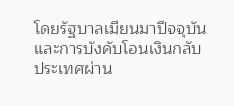โดยรัฐบาลเมียนมาปีจจุบัน และการบังคับโอนเงินกลับประเทศผ่าน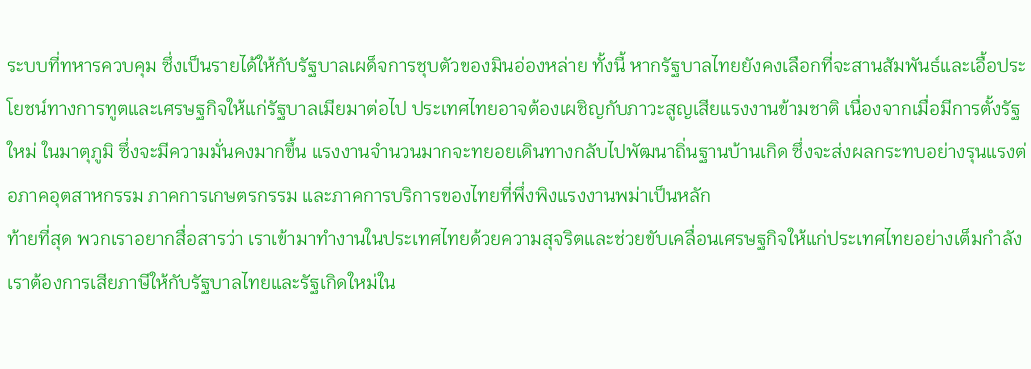ระบบที่ทหารควบคุม ซึ่งเป็นรายได้ให้กับรัฐบาลเผด็จการชุบตัวของมินอ่องหล่าย ทั้งนี้ หากรัฐบาลไทยยังคงเลือกที่จะสานสัมพันธ์และเอื้อประโยชน์ทางการทูตและเศรษฐกิจให้แก่รัฐบาลเมียมาต่อไป ประเทศไทยอาจต้องเผชิญกับภาวะสูญเสียแรงงานข้ามชาติ เนื่องจากเมื่อมีการตั้งรัฐใหม่ ในมาตุภูมิ ซึ่งจะมีความมั่นคงมากขึ้น แรงงานจำนวนมากจะทยอยเดินทางกลับไปพัฒนาถิ่นฐานบ้านเกิด ซึ่งจะส่งผลกระทบอย่างรุนแรงต่อภาคอุตสาหกรรม ภาคการเกษตรกรรม และภาคการบริการของไทยที่พึ่งพิงแรงงานพม่าเป็นหลัก
ท้ายที่สุด พวกเราอยากสื่อสารว่า เราเข้ามาทำงานในประเทศไทยด้วยความสุจริตและช่วยขับเคลื่อนเศรษฐกิจให้แก่ประเทศไทยอย่างเต็มกำลัง เราต้องการเสียภาษีให้กับรัฐบาลไทยและรัฐเกิดใหม่ใน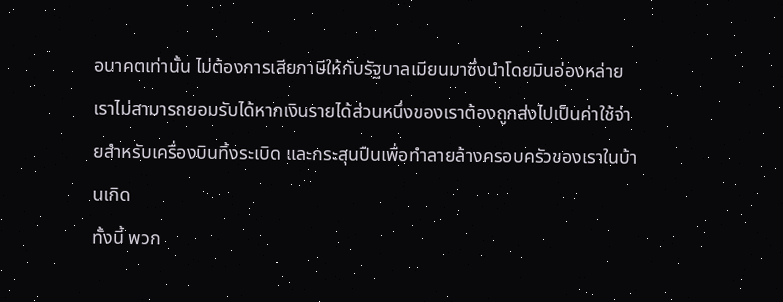อนาคตเท่านั้น ไม่ต้องการเสียภาษีให้กับรัฐบาลเมียนมาซึ่งนำโดยมินอ่องหล่าย เราไม่สามารถยอมรับได้หากเงินรายได้ส่วนหนึ่งของเราต้องถูกส่งไปเป็นค่าใช้จ่ายสำหรับเครื่องบินทิ้งระเบิด และกระสุนปืนเพื่อทำลายล้างครอบครัวของเราในบ้านเกิด
ทั้งนี้ พวก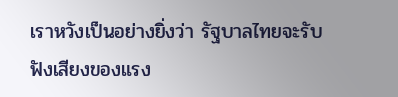เราหวังเป็นอย่างยิ่งว่า รัฐบาลไทยจะรับฟังเสียงของแรง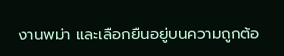งานพม่า และเลือกยืนอยู่บนความถูกต้อ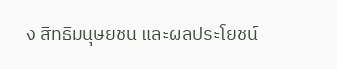ง สิทธิมนุษยชน และผลประโยชน์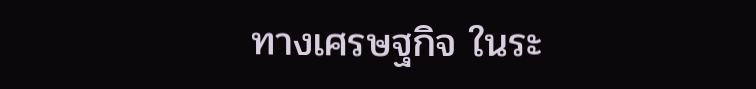ทางเศรษฐกิจ ในระ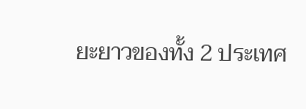ยะยาวของทั้ง 2 ประเทศ